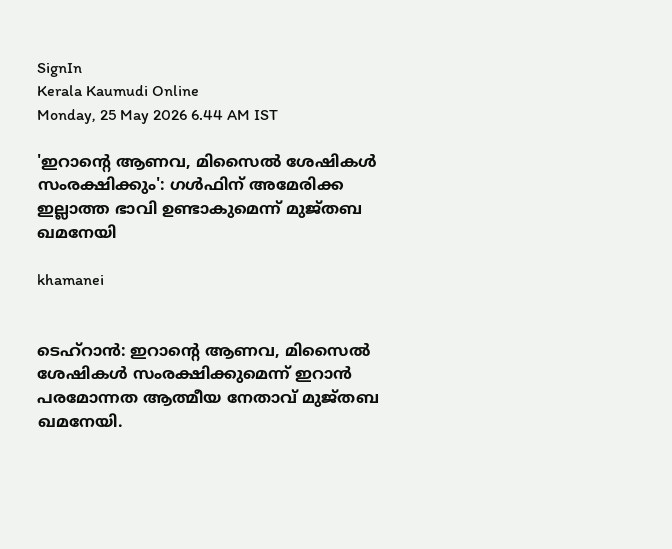SignIn
Kerala Kaumudi Online
Monday, 25 May 2026 6.44 AM IST

'ഇറാന്റെ ആണവ, മിസൈല്‍ ശേഷികള്‍ സംരക്ഷിക്കും': ഗള്‍ഫിന് അമേരിക്ക ഇല്ലാത്ത ഭാവി ഉണ്ടാകുമെന്ന് മുജ്‌തബ ഖമനേയി

khamanei


ടെഹ്‌റാന്‍: ഇറാന്റെ ആണവ, മിസൈല്‍ ശേഷികള്‍ സംരക്ഷിക്കുമെന്ന് ഇറാന്‍ പരമോന്നത ആത്മീയ നേതാവ് മുജ്‌തബ ഖമനേയി.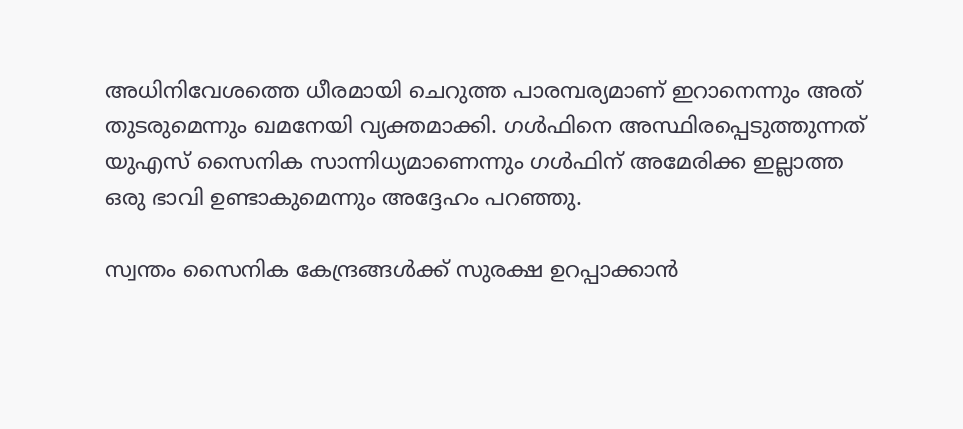അധിനിവേശത്തെ ധീരമായി ചെറുത്ത പാരമ്പര്യമാണ് ഇറാനെന്നും അത് തുടരുമെന്നും ഖമനേയി വ്യക്തമാക്കി. ഗള്‍ഫിനെ അസ്ഥിരപ്പെടുത്തുന്നത് യുഎസ് സൈനിക സാന്നിധ്യമാണെന്നും ഗള്‍ഫിന് അമേരിക്ക ഇല്ലാത്ത ഒരു ഭാവി ഉണ്ടാകുമെന്നും അദ്ദേഹം പറഞ്ഞു.

സ്വന്തം സൈനിക കേന്ദ്രങ്ങള്‍ക്ക് സുരക്ഷ ഉറപ്പാക്കാൻ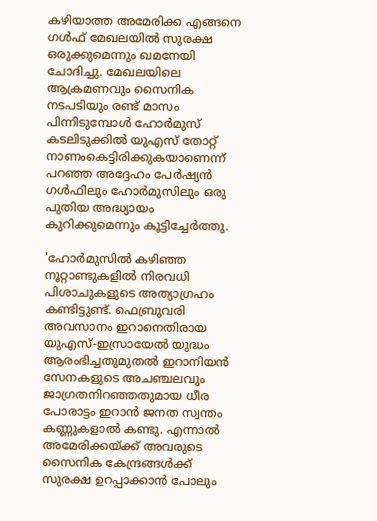കഴിയാത്ത അമേരിക്ക എങ്ങനെ ഗള്‍ഫ് മേഖലയിൽ സുരക്ഷ ഒരുക്കുമെന്നും ഖമനേയി ചോദിച്ചു. മേഖലയിലെ ആക്രമണവും സൈനിക നടപടിയും രണ്ട് മാസം പിന്നിടുമ്പോള്‍ ഹോര്‍മുസ് കടലിടുക്കില്‍ യുഎസ് തോറ്റ് നാണംകെട്ടിരിക്കുകയാണെന്ന് പറഞ്ഞ അദ്ദേഹം പേര്‍ഷ്യന്‍ ഗള്‍ഫിലും ഹോര്‍മുസിലും ഒരു പുതിയ അദ്ധ്യായം കുറിക്കുമെന്നും കൂട്ടിച്ചേർത്തു.

'ഹോര്‍മുസില്‍ കഴിഞ്ഞ നൂറ്റാണ്ടുകളില്‍ നിരവധി പിശാചുകളുടെ അത്യാഗ്രഹം കണ്ടിട്ടുണ്ട്. ഫെബ്രുവരി അവസാനം ഇറാനെതിരായ യുഎസ്-ഇസ്രായേല്‍ യുദ്ധം ആരംഭിച്ചതുമുതല്‍ ഇറാനിയന്‍ സേനകളുടെ അചഞ്ചലവും ജാഗ്രതനിറഞ്ഞതുമായ ധീര പോരാട്ടം ഇറാന്‍ ജനത സ്വന്തം കണ്ണുകളാല്‍ കണ്ടു. എന്നാല്‍ അമേരിക്കയ്ക്ക് അവരുടെ സൈനിക കേന്ദ്രങ്ങള്‍ക്ക് സുരക്ഷ ഉറപ്പാക്കാൻ പോലും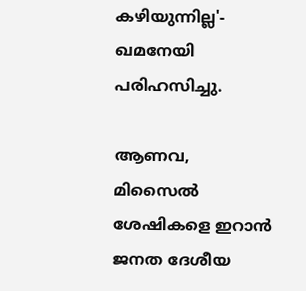കഴിയുന്നില്ല'- ഖമനേയി പരിഹസിച്ചു.

ആണവ, മിസൈല്‍ ശേഷികളെ ഇറാന്‍ ജനത ദേശീയ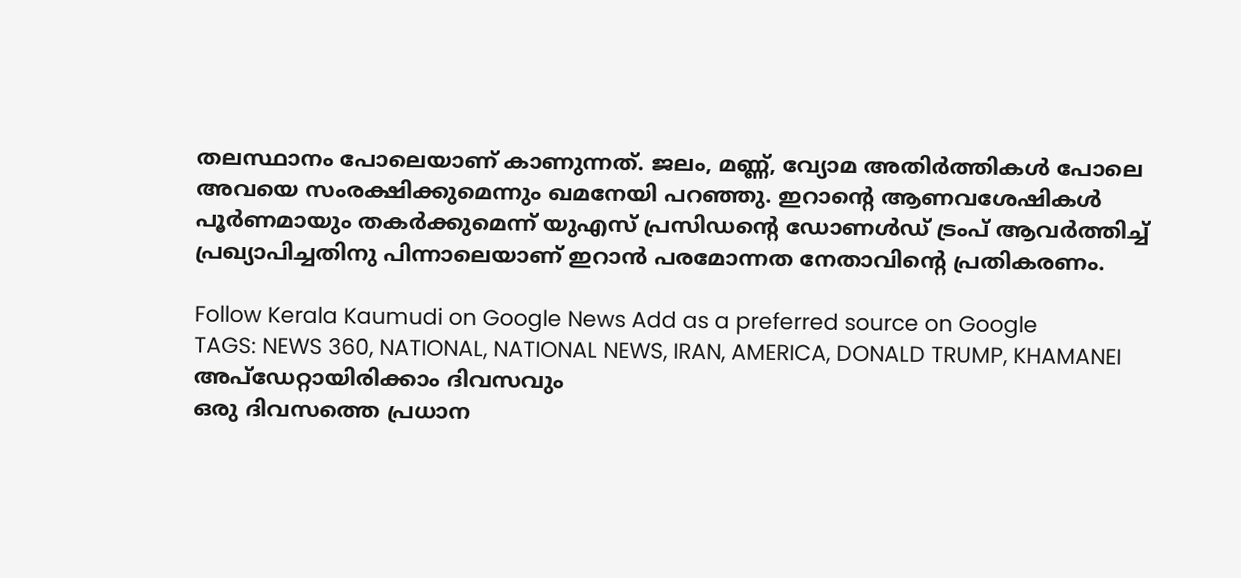തലസ്ഥാനം പോലെയാണ് കാണുന്നത്. ജലം, മണ്ണ്, വ്യോമ അതിര്‍ത്തികള്‍ പോലെ അവയെ സംരക്ഷിക്കുമെന്നും ഖമനേയി പറഞ്ഞു. ഇറാന്റെ ആണവശേഷികള്‍ പൂര്‍ണമായും തകര്‍ക്കുമെന്ന് യുഎസ് പ്രസിഡന്റെ ഡോണള്‍ഡ് ട്രംപ് ആവര്‍ത്തിച്ച് പ്രഖ്യാപിച്ചതിനു പിന്നാലെയാണ് ഇറാൻ പരമോന്നത നേതാവിന്റെ പ്രതികരണം.

Follow Kerala Kaumudi on Google News Add as a preferred source on Google
TAGS: NEWS 360, NATIONAL, NATIONAL NEWS, IRAN, AMERICA, DONALD TRUMP, KHAMANEI
അപ്ഡേറ്റായിരിക്കാം ദിവസവും
ഒരു ദിവസത്തെ പ്രധാന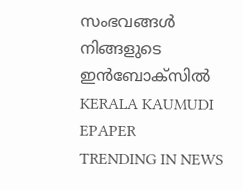സംഭവങ്ങൾ നിങ്ങളുടെ ഇൻബോക്സിൽ
KERALA KAUMUDI EPAPER
TRENDING IN NEWS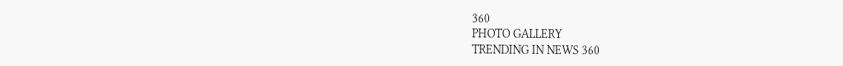360
PHOTO GALLERY
TRENDING IN NEWS 360